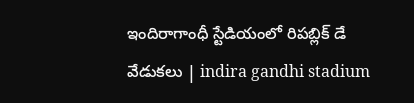ఇందిరాగాంధీ స్టేడియంలో రిపబ్లిక్ డే వేడుకలు | indira gandhi stadium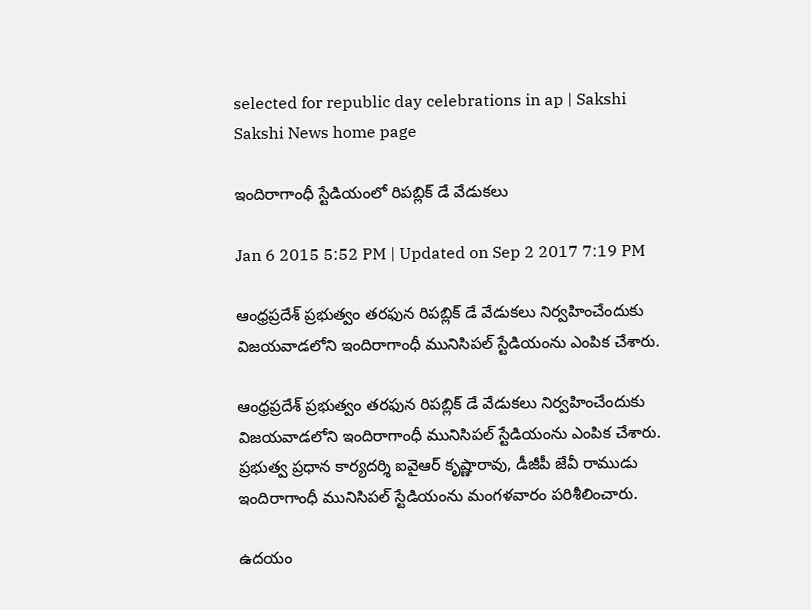selected for republic day celebrations in ap | Sakshi
Sakshi News home page

ఇందిరాగాంధీ స్టేడియంలో రిపబ్లిక్ డే వేడుకలు

Jan 6 2015 5:52 PM | Updated on Sep 2 2017 7:19 PM

ఆంధ్రప్రదేశ్ ప్రభుత్వం తరఫున రిపబ్లిక్ డే వేడుకలు నిర్వహించేందుకు విజయవాడలోని ఇందిరాగాంధీ మునిసిపల్ స్టేడియంను ఎంపిక చేశారు.

ఆంధ్రప్రదేశ్ ప్రభుత్వం తరఫున రిపబ్లిక్ డే వేడుకలు నిర్వహించేందుకు విజయవాడలోని ఇందిరాగాంధీ మునిసిపల్ స్టేడియంను ఎంపిక చేశారు. ప్రభుత్వ ప్రధాన కార్యదర్శి ఐవైఆర్ కృష్ణారావు, డీజీపీ జేవీ రాముడు ఇందిరాగాంధీ మునిసిపల్ స్టేడియంను మంగళవారం పరిశీలించారు.

ఉదయం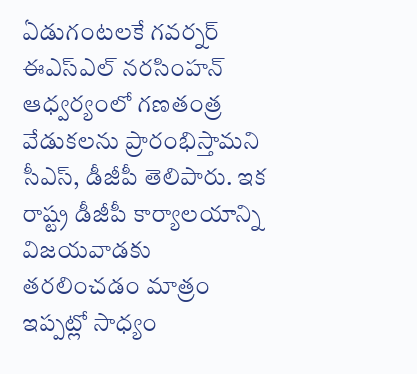ఏడుగంటలకే గవర్నర్ ఈఎస్ఎల్ నరసింహన్ ఆధ్వర్యంలో గణతంత్ర వేడుకలను ప్రారంభిస్తామని సీఎస్, డీజీపీ తెలిపారు. ఇక రాష్ట్ర డీజీపీ కార్యాలయాన్ని విజయవాడకు తరలించడం మాత్రం ఇప్పట్లో సాధ్యం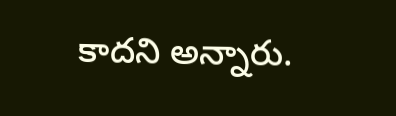కాదని అన్నారు.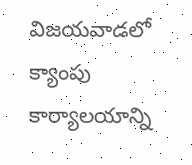విజయవాడలో క్యాంపు కార్యాలయాన్ని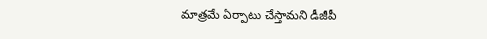మాత్రమే ఏర్పాటు చేస్తామని డీజీపీ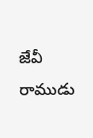జేవీ రాముడు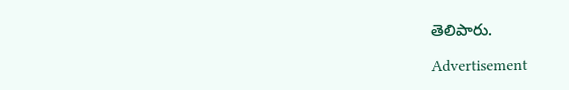తెలిపారు.

Advertisement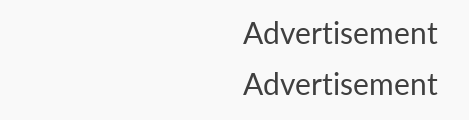Advertisement
Advertisement